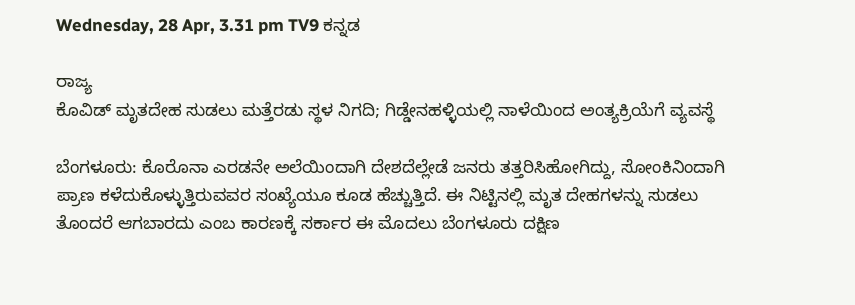Wednesday, 28 Apr, 3.31 pm TV9 ಕನ್ನಡ

ರಾಜ್ಯ
ಕೊವಿಡ್‌ ಮೃತದೇಹ ಸುಡಲು ಮತ್ತೆರಡು ಸ್ಥಳ ನಿಗದಿ; ಗಿಡ್ಡೇನಹಳ್ಳಿಯಲ್ಲಿ ನಾಳೆಯಿಂದ ಅಂತ್ಯಕ್ರಿಯೆಗೆ ವ್ಯವಸ್ಥೆ

ಬೆಂಗಳೂರು: ಕೊರೊನಾ ಎರಡನೇ ಅಲೆಯಿಂದಾಗಿ ದೇಶದೆಲ್ಲೇಡೆ ಜನರು ತತ್ತರಿಸಿಹೋಗಿದ್ದು, ಸೋಂಕಿನಿಂದಾಗಿ ಪ್ರಾಣ ಕಳೆದುಕೊಳ್ಳುತ್ತಿರುವವರ ಸಂಖ್ಯೆಯೂ ಕೂಡ ಹೆಚ್ಚುತ್ತಿದೆ. ಈ ನಿಟ್ಟಿನಲ್ಲಿ ಮೃತ ದೇಹಗಳನ್ನು ಸುಡಲು ತೊಂದರೆ ಆಗಬಾರದು ಎಂಬ ಕಾರಣಕ್ಕೆ ಸರ್ಕಾರ ಈ ಮೊದಲು ಬೆಂಗಳೂರು ದಕ್ಷಿಣ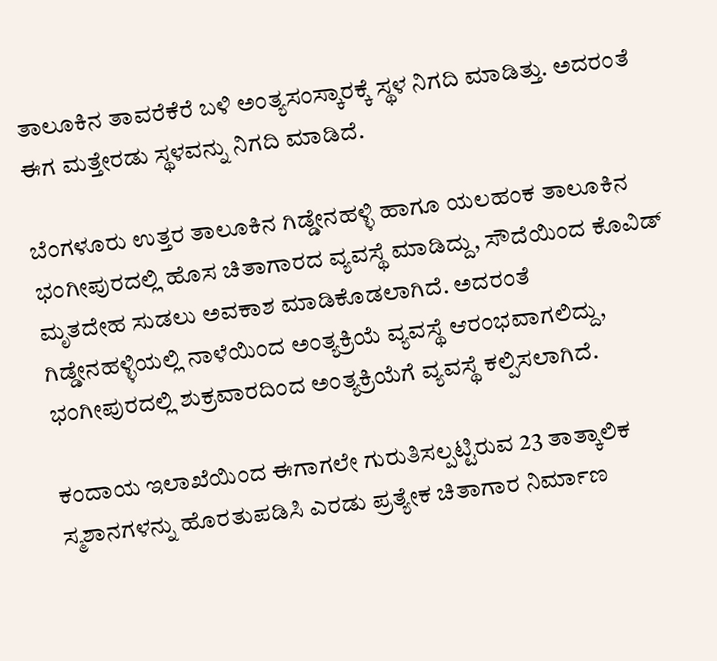ತಾಲೂಕಿನ ತಾವರೆಕೆರೆ ಬಳಿ ಅಂತ್ಯಸಂಸ್ಕಾರಕ್ಕೆ ಸ್ಥಳ ನಿಗದಿ ಮಾಡಿತ್ತು. ಅದರಂತೆ ಈಗ ಮತ್ತೇರಡು ಸ್ಥಳವನ್ನು ನಿಗದಿ ಮಾಡಿದೆ.

ಬೆಂಗಳೂರು ಉತ್ತರ ತಾಲೂಕಿನ ಗಿಡ್ಡೇನಹಳ್ಳಿ ಹಾಗೂ ಯಲಹಂಕ ತಾಲೂಕಿನ ಭಂಗೀಪುರದಲ್ಲಿ ಹೊಸ ಚಿತಾಗಾರದ ವ್ಯವಸ್ಥೆ ಮಾಡಿದ್ದು, ಸೌದೆಯಿಂದ ಕೊವಿಡ್ ಮೃತದೇಹ ಸುಡಲು ಅವಕಾಶ ಮಾಡಿಕೊಡಲಾಗಿದೆ. ಅದರಂತೆ ಗಿಡ್ಡೇನಹಳ್ಳಿಯಲ್ಲಿ ನಾಳೆಯಿಂದ ಅಂತ್ಯಕ್ರಿಯೆ ವ್ಯವಸ್ಥೆ ಆರಂಭವಾಗಲಿದ್ದು, ಭಂಗೀಪುರದಲ್ಲಿ ಶುಕ್ರವಾರದಿಂದ ಅಂತ್ಯಕ್ರಿಯೆಗೆ ವ್ಯವಸ್ಥೆ ಕಲ್ಪಿಸಲಾಗಿದೆ.

ಕಂದಾಯ ಇಲಾಖೆಯಿಂದ ಈಗಾಗಲೇ ಗುರುತಿಸಲ್ಪಟ್ಟಿರುವ 23 ತಾತ್ಕಾಲಿಕ ಸ್ಮಶಾನಗಳನ್ನು ಹೊರತುಪಡಿಸಿ ಎರಡು ಪ್ರತ್ಯೇಕ ಚಿತಾಗಾರ ನಿರ್ಮಾಣ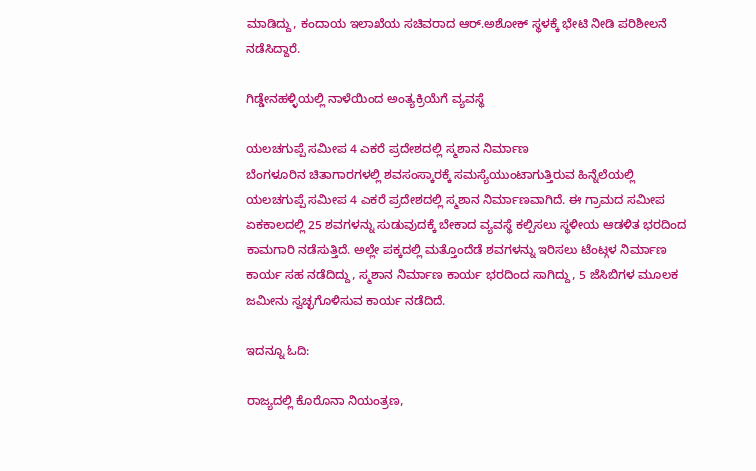ಮಾಡಿದ್ದು, ಕಂದಾಯ ಇಲಾಖೆಯ ಸಚಿವರಾದ ಆರ್.ಅಶೋಕ್ ಸ್ಥಳಕ್ಕೆ ಭೇಟಿ ನೀಡಿ ಪರಿಶೀಲನೆ ನಡೆಸಿದ್ದಾರೆ.

ಗಿಡ್ಡೇನಹಳ್ಳಿಯಲ್ಲಿ ನಾಳೆಯಿಂದ ಅಂತ್ಯಕ್ರಿಯೆಗೆ ವ್ಯವಸ್ಥೆ

ಯಲಚಗುಪ್ಪೆ ಸಮೀಪ 4 ಎಕರೆ ಪ್ರದೇಶದಲ್ಲಿ ಸ್ಮಶಾನ ನಿರ್ಮಾಣ
ಬೆಂಗಳೂರಿನ ಚಿತಾಗಾರಗಳಲ್ಲಿ ಶವಸಂಸ್ಕಾರಕ್ಕೆ ಸಮಸ್ಯೆಯುಂಟಾಗುತ್ತಿರುವ ಹಿನ್ನೆಲೆಯಲ್ಲಿ ಯಲಚಗುಪ್ಪೆ ಸಮೀಪ 4 ಎಕರೆ ಪ್ರದೇಶದಲ್ಲಿ ಸ್ಮಶಾನ ನಿರ್ಮಾಣವಾಗಿದೆ. ಈ ಗ್ರಾಮದ ಸಮೀಪ ಏಕಕಾಲದಲ್ಲಿ 25 ಶವಗಳನ್ನು ಸುಡುವುದಕ್ಕೆ ಬೇಕಾದ ವ್ಯವಸ್ಥೆ ಕಲ್ಪಿಸಲು ಸ್ಥಳೀಯ ಆಡಳಿತ ಭರದಿಂದ ಕಾಮಗಾರಿ ನಡೆಸುತ್ತಿದೆ. ಅಲ್ಲೇ ಪಕ್ಕದಲ್ಲಿ ಮತ್ತೊಂದೆಡೆ ಶವಗಳನ್ನು ಇರಿಸಲು ಟೆಂಟ್ಗಳ ನಿರ್ಮಾಣ ಕಾರ್ಯ ಸಹ ನಡೆದಿದ್ದು, ಸ್ಮಶಾನ ನಿರ್ಮಾಣ ಕಾರ್ಯ ಭರದಿಂದ ಸಾಗಿದ್ದು, 5 ಜೆಸಿಬಿಗಳ ಮೂಲಕ ಜಮೀನು ಸ್ವಚ್ಛಗೊಳಿಸುವ ಕಾರ್ಯ ನಡೆದಿದೆ.

ಇದನ್ನೂ ಓದಿ:

ರಾಜ್ಯದಲ್ಲಿ ಕೊರೊನಾ ನಿಯಂತ್ರಣ,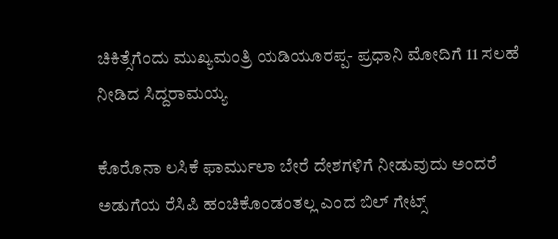ಚಿಕಿತ್ಸೆಗೆಂದು ಮುಖ್ಯಮಂತ್ರಿ ಯಡಿಯೂರಪ್ಪ- ಪ್ರಧಾನಿ ಮೋದಿಗೆ 11 ಸಲಹೆ ನೀಡಿದ ಸಿದ್ದರಾಮಯ್ಯ

ಕೊರೊನಾ ಲಸಿಕೆ ಫಾರ್ಮುಲಾ ಬೇರೆ ದೇಶಗಳಿಗೆ ನೀಡುವುದು ಅಂದರೆ ಅಡುಗೆಯ ರೆಸಿಪಿ ಹಂಚಿಕೊಂಡಂತಲ್ಲ ಎಂದ ಬಿಲ್ ಗೇಟ್ಸ್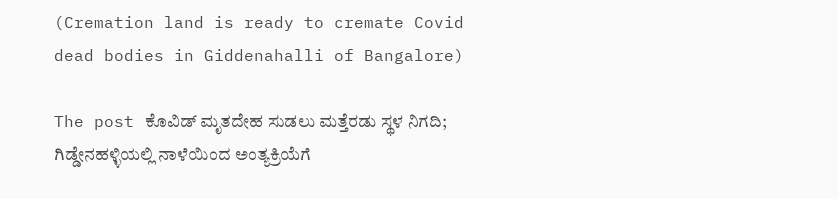(Cremation land is ready to cremate Covid dead bodies in Giddenahalli of Bangalore)

The post ಕೊವಿಡ್‌ ಮೃತದೇಹ ಸುಡಲು ಮತ್ತೆರಡು ಸ್ಥಳ ನಿಗದಿ; ಗಿಡ್ಡೇನಹಳ್ಳಿಯಲ್ಲಿ ನಾಳೆಯಿಂದ ಅಂತ್ಯಕ್ರಿಯೆಗೆ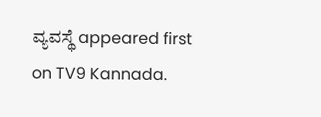ವ್ಯವಸ್ಥೆ appeared first on TV9 Kannada.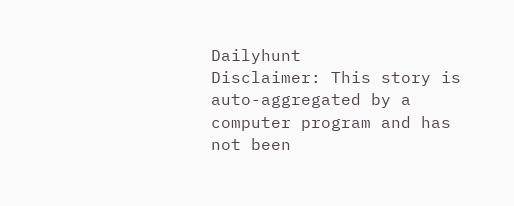Dailyhunt
Disclaimer: This story is auto-aggregated by a computer program and has not been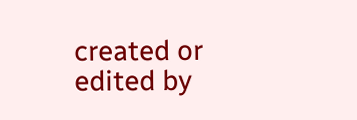created or edited by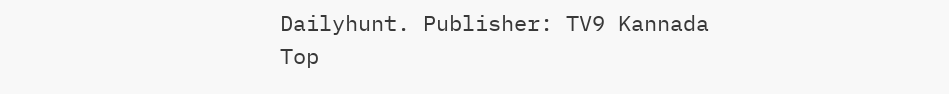Dailyhunt. Publisher: TV9 Kannada
Top